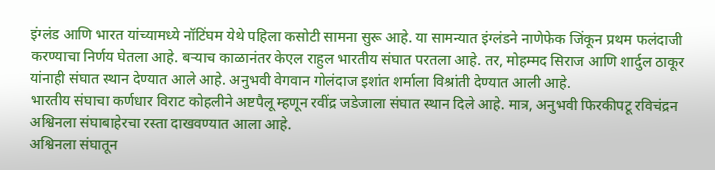इंग्लंड आणि भारत यांच्यामध्ये नॉटिंघम येथे पहिला कसोटी सामना सुरू आहे. या सामन्यात इंग्लंडने नाणेफेक जिंकून प्रथम फलंदाजी करण्याचा निर्णय घेतला आहे. बऱ्याच काळानंतर केएल राहुल भारतीय संघात परतला आहे. तर, मोहम्मद सिराज आणि शार्दुल ठाकूर यांनाही संघात स्थान देण्यात आले आहे. अनुभवी वेगवान गोलंदाज इशांत शर्माला विश्रांती देण्यात आली आहे.
भारतीय संघाचा कर्णधार विराट कोहलीने अष्टपैलू म्हणून रवींद्र जडेजाला संघात स्थान दिले आहे. मात्र, अनुभवी फिरकीपटू रविचंद्रन अश्विनला संघाबाहेरचा रस्ता दाखवण्यात आला आहे.
अश्विनला संघातून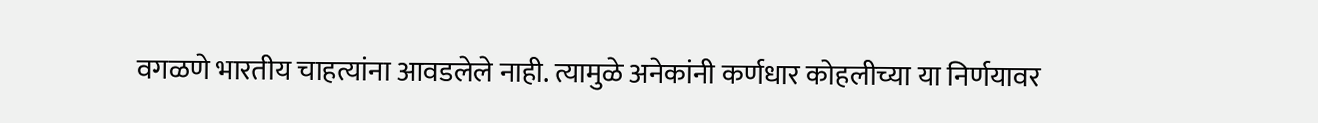वगळणे भारतीय चाहत्यांना आवडलेले नाही. त्यामुळे अनेकांनी कर्णधार कोहलीच्या या निर्णयावर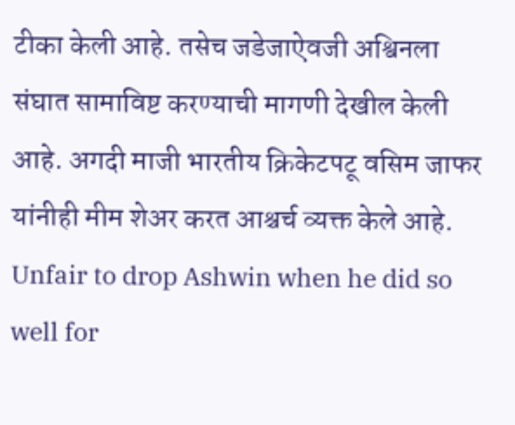टीका केली आहे. तसेच जडेजाऐवजी अश्विनला संघात सामाविष्ट करण्याची मागणी देखील केली आहे. अगदी माजी भारतीय क्रिकेटपटू वसिम जाफर यांनीही मीम शेअर करत आश्चर्च व्यक्त केले आहे.
Unfair to drop Ashwin when he did so well for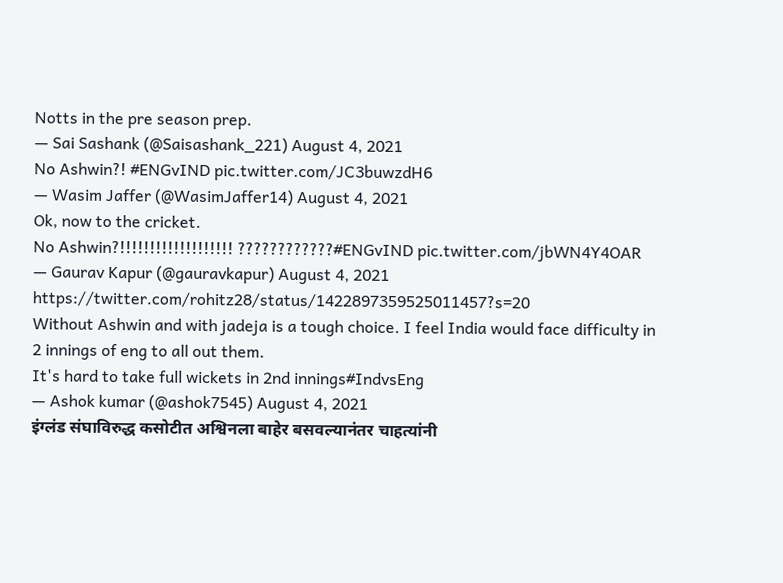Notts in the pre season prep.
— Sai Sashank (@Saisashank_221) August 4, 2021
No Ashwin?! #ENGvIND pic.twitter.com/JC3buwzdH6
— Wasim Jaffer (@WasimJaffer14) August 4, 2021
Ok, now to the cricket.
No Ashwin?!!!!!!!!!!!!!!!!!!! ????????????#ENGvIND pic.twitter.com/jbWN4Y4OAR
— Gaurav Kapur (@gauravkapur) August 4, 2021
https://twitter.com/rohitz28/status/1422897359525011457?s=20
Without Ashwin and with jadeja is a tough choice. I feel India would face difficulty in 2 innings of eng to all out them.
It's hard to take full wickets in 2nd innings#IndvsEng
— Ashok kumar (@ashok7545) August 4, 2021
इंग्लंड संघाविरुद्ध कसोटीत अश्विनला बाहेर बसवल्यानंतर चाहत्यांनी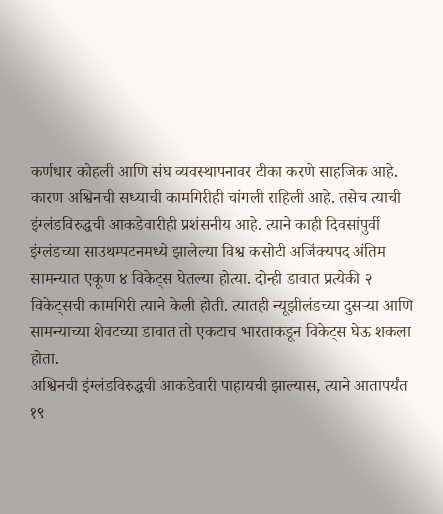कर्णधार कोहली आणि संघ व्यवस्थापनावर टीका करणे साहजिक आहे. कारण अश्विनची सध्याची कामगिरीही चांगली राहिली आहे. तसेच त्याची इंग्लंडविरुद्धची आकडेवारीही प्रशंसनीय आहे. त्याने काही दिवसांपुर्वी इंग्लंडच्या साउथम्पटनमध्ये झालेल्या विश्व कसोटी अजिंक्यपद अंतिम सामन्यात एकूण ४ विकेट्स घेतल्या होत्या. दोन्ही डावात प्रत्येकी २ विकेट्सची कामगिरी त्याने केली होती. त्यातही न्यूझीलंडच्या दुसऱ्या आणि सामन्याच्या शेवटच्या डावात तो एकटाच भारताकडून विकेट्स घेऊ शकला होता.
अश्विनची इंग्लंडविरुद्धची आकडेवारी पाहायची झाल्यास, त्याने आतापर्यंत १९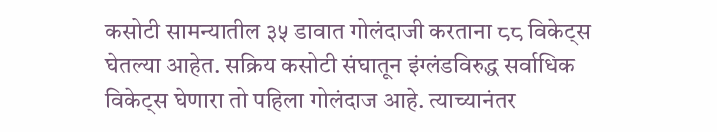कसोटी सामन्यातील ३५ डावात गोलंदाजी करताना ८८ विकेट्स घेतल्या आहेत. सक्रिय कसोटी संघातून इंग्लंडविरुद्ध सर्वाधिक विकेट्स घेणारा तो पहिला गोलंदाज आहे. त्याच्यानंतर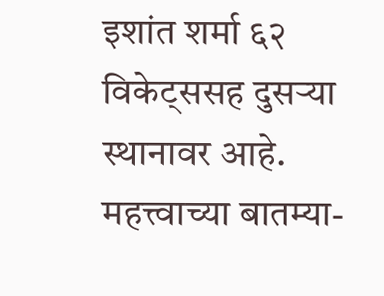इशांत शर्मा ६२ विकेट्ससह दुसऱ्या स्थानावर आहे.
महत्त्वाच्या बातम्या-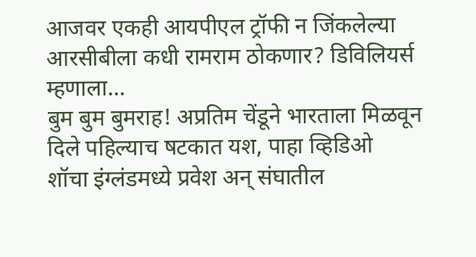आजवर एकही आयपीएल ट्रॉफी न जिंकलेल्या आरसीबीला कधी रामराम ठोकणार? डिविलियर्स म्हणाला…
बुम बुम बुमराह! अप्रतिम चेंडूने भारताला मिळवून दिले पहिल्याच षटकात यश, पाहा व्हिडिओ
शॉचा इंग्लंडमध्ये प्रवेश अन् संघातील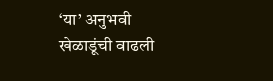‘या’ अनुभवी खेळाडूंची वाढली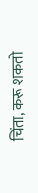चिंता, करू शकतो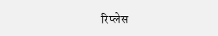रिप्लेस